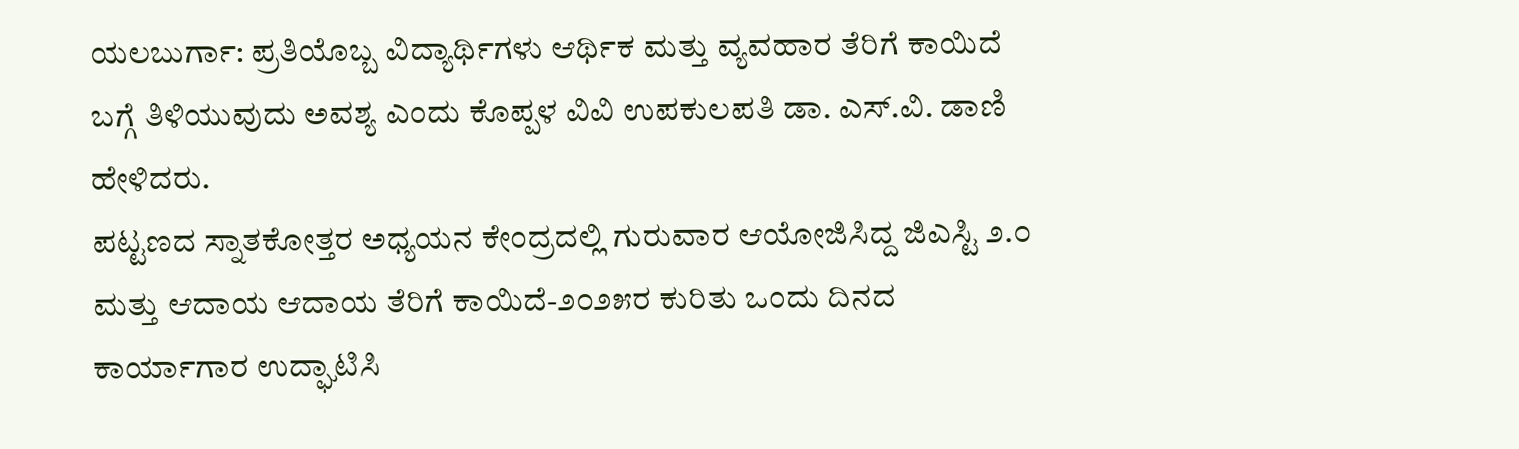ಯಲಬುರ್ಗಾ: ಪ್ರತಿಯೊಬ್ಬ ವಿದ್ಯಾರ್ಥಿಗಳು ಆರ್ಥಿಕ ಮತ್ತು ವ್ಯವಹಾರ ತೆರಿಗೆ ಕಾಯಿದೆ ಬಗ್ಗೆ ತಿಳಿಯುವುದು ಅವಶ್ಯ ಎಂದು ಕೊಪ್ಪಳ ವಿವಿ ಉಪಕುಲಪತಿ ಡಾ. ಎಸ್.ವಿ. ಡಾಣಿ ಹೇಳಿದರು.
ಪಟ್ಟಣದ ಸ್ನಾತಕೋತ್ತರ ಅಧ್ಯಯನ ಕೇಂದ್ರದಲ್ಲಿ ಗುರುವಾರ ಆಯೋಜಿಸಿದ್ದ ಜಿಎಸ್ಟಿ ೨.೦ ಮತ್ತು ಆದಾಯ ಆದಾಯ ತೆರಿಗೆ ಕಾಯಿದೆ-೨೦೨೫ರ ಕುರಿತು ಒಂದು ದಿನದ ಕಾರ್ಯಾಗಾರ ಉದ್ಘಾಟಿಸಿ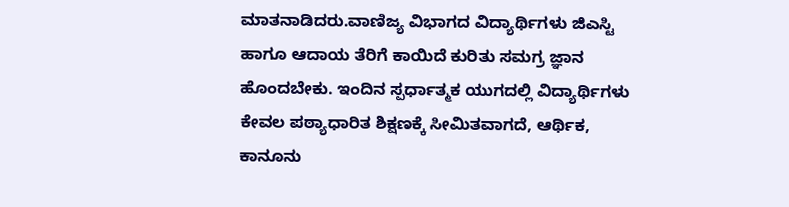ಮಾತನಾಡಿದರು.ವಾಣಿಜ್ಯ ವಿಭಾಗದ ವಿದ್ಯಾರ್ಥಿಗಳು ಜಿಎಸ್ಟಿ ಹಾಗೂ ಆದಾಯ ತೆರಿಗೆ ಕಾಯಿದೆ ಕುರಿತು ಸಮಗ್ರ ಜ್ಞಾನ ಹೊಂದಬೇಕು. ಇಂದಿನ ಸ್ಪರ್ಧಾತ್ಮಕ ಯುಗದಲ್ಲಿ ವಿದ್ಯಾರ್ಥಿಗಳು ಕೇವಲ ಪಠ್ಯಾಧಾರಿತ ಶಿಕ್ಷಣಕ್ಕೆ ಸೀಮಿತವಾಗದೆ, ಆರ್ಥಿಕ, ಕಾನೂನು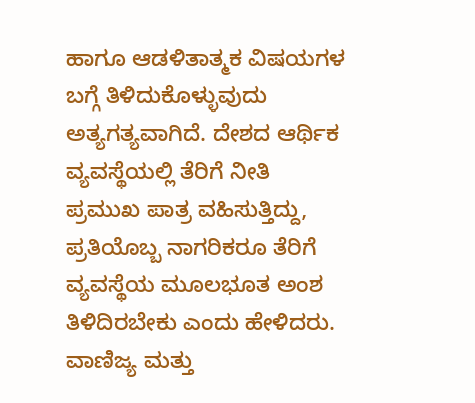ಹಾಗೂ ಆಡಳಿತಾತ್ಮಕ ವಿಷಯಗಳ ಬಗ್ಗೆ ತಿಳಿದುಕೊಳ್ಳುವುದು ಅತ್ಯಗತ್ಯವಾಗಿದೆ. ದೇಶದ ಆರ್ಥಿಕ ವ್ಯವಸ್ಥೆಯಲ್ಲಿ ತೆರಿಗೆ ನೀತಿ ಪ್ರಮುಖ ಪಾತ್ರ ವಹಿಸುತ್ತಿದ್ದು, ಪ್ರತಿಯೊಬ್ಬ ನಾಗರಿಕರೂ ತೆರಿಗೆ ವ್ಯವಸ್ಥೆಯ ಮೂಲಭೂತ ಅಂಶ ತಿಳಿದಿರಬೇಕು ಎಂದು ಹೇಳಿದರು.
ವಾಣಿಜ್ಯ ಮತ್ತು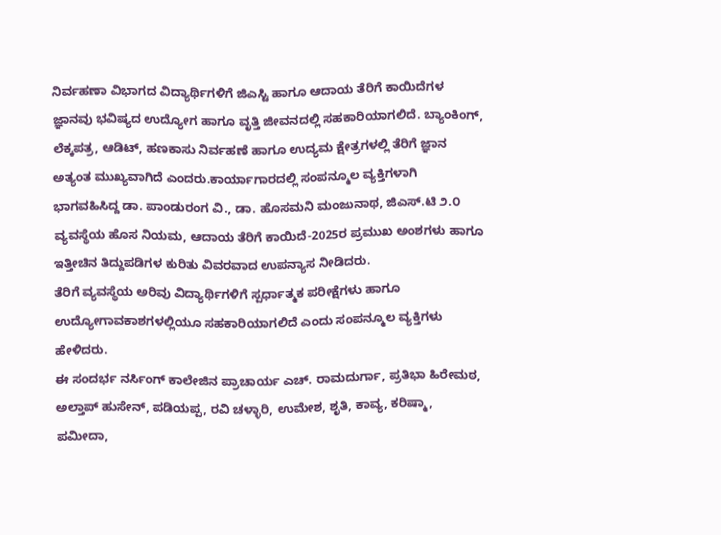ನಿರ್ವಹಣಾ ವಿಭಾಗದ ವಿದ್ಯಾರ್ಥಿಗಳಿಗೆ ಜಿಎಸ್ಟಿ ಹಾಗೂ ಆದಾಯ ತೆರಿಗೆ ಕಾಯಿದೆಗಳ ಜ್ಞಾನವು ಭವಿಷ್ಯದ ಉದ್ಯೋಗ ಹಾಗೂ ವೃತ್ತಿ ಜೀವನದಲ್ಲಿ ಸಹಕಾರಿಯಾಗಲಿದೆ. ಬ್ಯಾಂಕಿಂಗ್, ಲೆಕ್ಕಪತ್ರ, ಆಡಿಟ್, ಹಣಕಾಸು ನಿರ್ವಹಣೆ ಹಾಗೂ ಉದ್ಯಮ ಕ್ಷೇತ್ರಗಳಲ್ಲಿ ತೆರಿಗೆ ಜ್ಞಾನ ಅತ್ಯಂತ ಮುಖ್ಯವಾಗಿದೆ ಎಂದರು.ಕಾರ್ಯಾಗಾರದಲ್ಲಿ ಸಂಪನ್ಮೂಲ ವ್ಯಕ್ತಿಗಳಾಗಿ ಭಾಗವಹಿಸಿದ್ದ ಡಾ. ಪಾಂಡುರಂಗ ವಿ., ಡಾ. ಹೊಸಮನಿ ಮಂಜುನಾಥ, ಜಿಎಸ್.ಟಿ ೨.೦ ವ್ಯವಸ್ಥೆಯ ಹೊಸ ನಿಯಮ, ಆದಾಯ ತೆರಿಗೆ ಕಾಯಿದೆ-2025ರ ಪ್ರಮುಖ ಅಂಶಗಳು ಹಾಗೂ ಇತ್ತೀಚಿನ ತಿದ್ದುಪಡಿಗಳ ಕುರಿತು ವಿವರವಾದ ಉಪನ್ಯಾಸ ನೀಡಿದರು.
ತೆರಿಗೆ ವ್ಯವಸ್ಥೆಯ ಅರಿವು ವಿದ್ಯಾರ್ಥಿಗಳಿಗೆ ಸ್ಪರ್ಧಾತ್ಮಕ ಪರೀಕ್ಷೆಗಳು ಹಾಗೂ ಉದ್ಯೋಗಾವಕಾಶಗಳಲ್ಲಿಯೂ ಸಹಕಾರಿಯಾಗಲಿದೆ ಎಂದು ಸಂಪನ್ಮೂಲ ವ್ಯಕ್ತಿಗಳು ಹೇಳಿದರು.
ಈ ಸಂದರ್ಭ ನರ್ಸಿಂಗ್ ಕಾಲೇಜಿನ ಪ್ರಾಚಾರ್ಯ ಎಚ್. ರಾಮದುರ್ಗಾ, ಪ್ರತಿಭಾ ಹಿರೇಮಠ, ಅಲ್ತಾಪ್ ಹುಸೇನ್, ಪಡಿಯಪ್ಪ, ರವಿ ಚಳ್ಳಾರಿ, ಉಮೇಶ, ಶೃತಿ, ಕಾವ್ಯ, ಕರಿಷ್ಮಾ, ಪಮೀದಾ,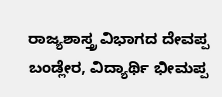ರಾಜ್ಯಶಾಸ್ತ್ರ ವಿಭಾಗದ ದೇವಪ್ಪ ಬಂಡ್ಲೇರ, ವಿದ್ಯಾರ್ಥಿ ಭೀಮಪ್ಪ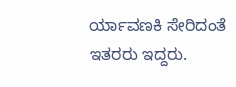ರ್ಯಾವಣಕಿ ಸೇರಿದಂತೆ ಇತರರು ಇದ್ದರು.